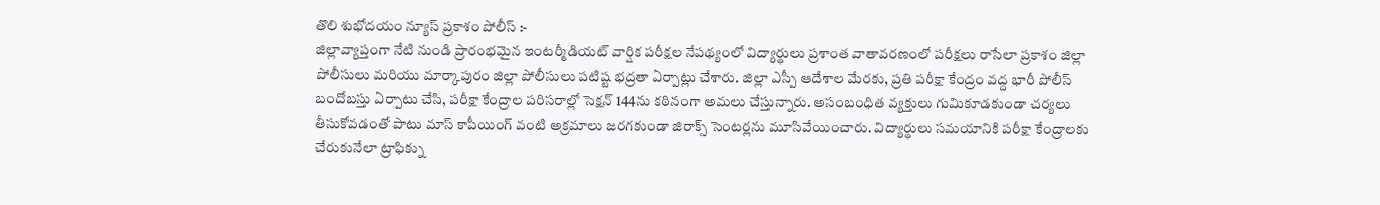తొలి శుభోదయం న్యూస్ ప్రకాశం పోలీస్ :-
జిల్లావ్యాప్తంగా నేటి నుండి ప్రారంభమైన ఇంటర్మీడియట్ వార్షిక పరీక్షల నేపథ్యంలో విద్యార్థులు ప్రశాంత వాతావరణంలో పరీక్షలు రాసేలా ప్రకాశం జిల్లా పోలీసులు మరియు మార్కాపురం జిల్లా పోలీసులు పటిష్ట భద్రతా ఏర్పాట్లు చేశారు. జిల్లా ఎస్పీ ఆదేశాల మేరకు, ప్రతి పరీక్షా కేంద్రం వద్ద భారీ పోలీస్ బందోబస్తు ఏర్పాటు చేసి, పరీక్షా కేంద్రాల పరిసరాల్లో సెక్షన్ 144ను కఠినంగా అమలు చేస్తున్నారు. అసంబంధిత వ్యక్తులు గుమికూడకుండా చర్యలు తీసుకోవడంతో పాటు మాస్ కాపీయింగ్ వంటి అక్రమాలు జరగకుండా జిరాక్స్ సెంటర్లను మూసివేయించారు. విద్యార్థులు సమయానికి పరీక్షా కేంద్రాలకు చేరుకునేలా ట్రాఫిక్ను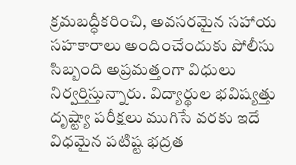క్రమబద్ధీకరించి, అవసరమైన సహాయ సహకారాలు అందించేందుకు పోలీసు సిబ్బంది అప్రమత్తంగా విధులు నిర్వర్తిస్తున్నారు. విద్యార్థుల భవిష్యత్తు దృష్ట్యా పరీక్షలు ముగిసే వరకు ఇదే విధమైన పటిష్ట భద్రత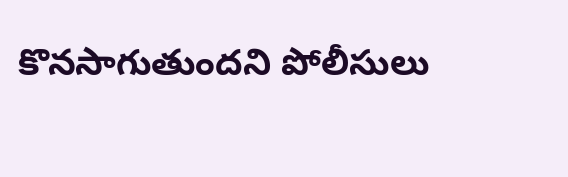కొనసాగుతుందని పోలీసులు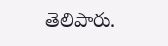తెలిపారు.